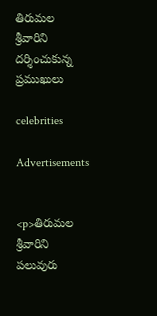తిరుమల శ్రీవారిని దర్శించుకున్న ప్రముఖులు

celebrities

Advertisements


<p>తిరుమల శ్రీవారిని పలువురు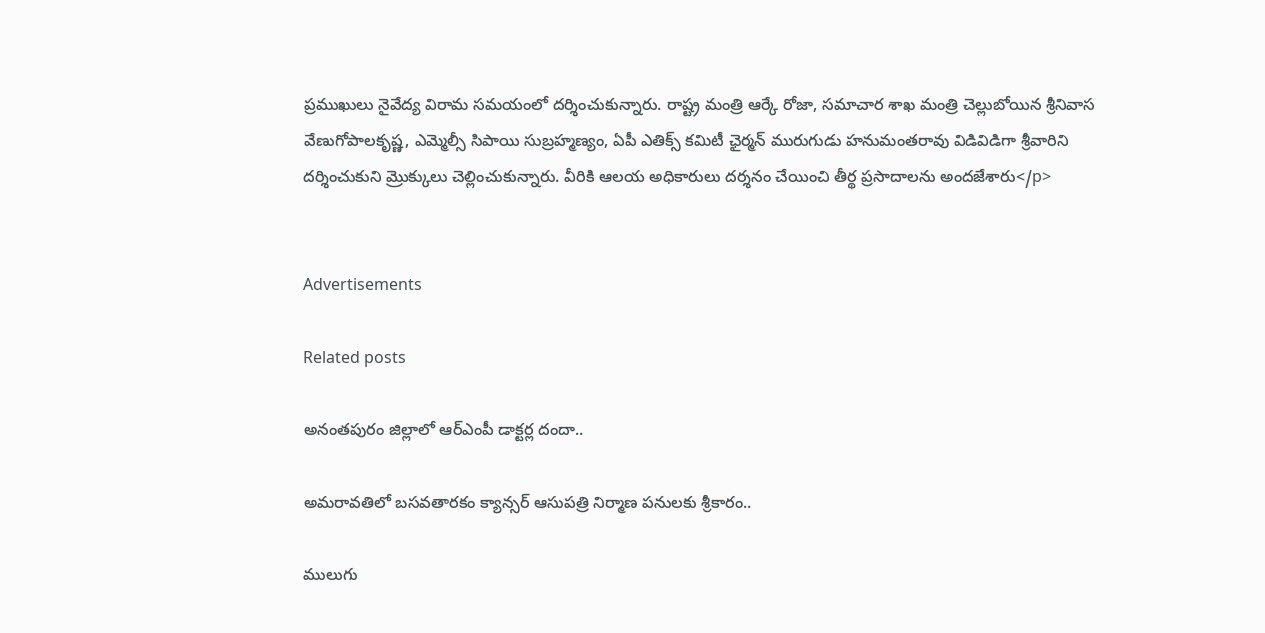ప్రముఖులు నైవేద్య విరామ సమయంలో దర్శించుకున్నారు. రాష్ట్ర మంత్రి ఆర్కే రోజా, సమాచార శాఖ మంత్రి చెల్లుబోయిన శ్రీనివాస వేణుగోపాలకృష్ణ, ఎమ్మెల్సీ సిపాయి సుబ్రహ్మణ్యం, ఏపీ ఎతిక్స్ కమిటీ ఛైర్మన్ మురుగుడు హనుమంతరావు విడివిడిగా శ్రీవారిని దర్శించుకుని మ్రొక్కులు చెల్లించుకున్నారు. వీరికి ఆలయ అధికారులు దర్శనం చేయించి తీర్థ ప్రసాదాలను అందజేశారు</p>


Advertisements

Related posts

అనంతపురం జిల్లాలో ఆర్‌ఎంపీ డాక్టర్ల దందా..

అమరావతిలో బసవతారకం క్యాన్సర్ ఆసుపత్రి నిర్మాణ పనులకు శ్రీకారం..

ములుగు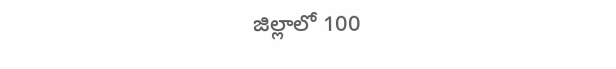జిల్లాలో 100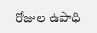రోజుల ఉపాధి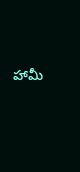హామీ